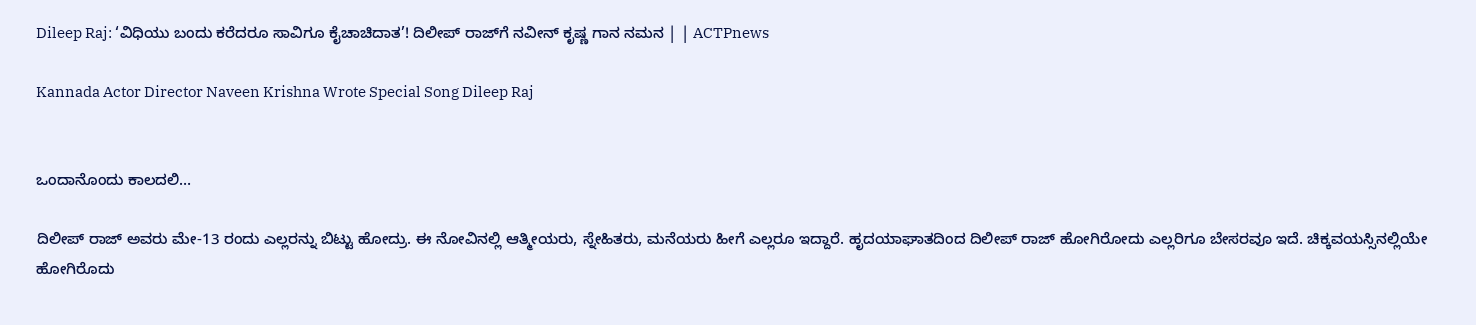Dileep Raj: ‘ವಿಧಿಯು ಬಂದು ಕರೆದರೂ ಸಾವಿಗೂ ಕೈಚಾಚಿದಾತ’! ದಿಲೀಪ್‌ ರಾಜ್‌ಗೆ ನವೀನ್ ಕೃಷ್ಣ ಗಾನ ನಮನ | | ACTPnews

Kannada Actor Director Naveen Krishna Wrote Special Song Dileep Raj


ಒಂದಾನೊಂದು ಕಾಲದಲಿ…

ದಿಲೀಪ್ ರಾಜ್ ಅವರು ಮೇ-13 ರಂದು ಎಲ್ಲರನ್ನು ಬಿಟ್ಟು ಹೋದ್ರು. ಈ ನೋವಿನಲ್ಲಿ ಆತ್ಮೀಯರು, ಸ್ನೇಹಿತರು, ಮನೆಯರು ಹೀಗೆ ಎಲ್ಲರೂ ಇದ್ದಾರೆ. ಹೃದಯಾಘಾತದಿಂದ ದಿಲೀಪ್ ರಾಜ್ ಹೋಗಿರೋದು ಎಲ್ಲರಿಗೂ ಬೇಸರವೂ ಇದೆ. ಚಿಕ್ಕವಯಸ್ಸಿನಲ್ಲಿಯೇ ಹೋಗಿರೊದು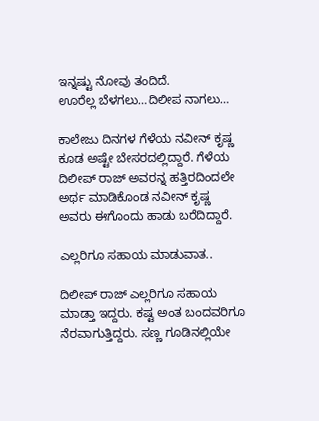ಇನ್ನಷ್ಟು ನೋವು ತಂದಿದೆ.
ಊರೆಲ್ಲ ಬೆಳಗಲು…ದಿಲೀಪ ನಾಗಲು…

ಕಾಲೇಜು ದಿನಗಳ ಗೆಳೆಯ ನವೀನ್ ಕೃಷ್ಣ ಕೂಡ ಅಷ್ಟೇ ಬೇಸರದಲ್ಲಿದ್ದಾರೆ. ಗೆಳೆಯ ದಿಲೀಪ್ ರಾಜ್ ಅವರನ್ನ ಹತ್ತಿರದಿಂದಲೇ ಅರ್ಥ ಮಾಡಿಕೊಂಡ ನವೀನ್ ಕೃಷ್ಣ ಅವರು ಈಗೊಂದು ಹಾಡು ಬರೆದಿದ್ದಾರೆ.

ಎಲ್ಲರಿಗೂ ಸಹಾಯ ಮಾಡುವಾತ..

ದಿಲೀಪ್ ರಾಜ್ ಎಲ್ಲರಿಗೂ ಸಹಾಯ ಮಾಡ್ತಾ ಇದ್ದರು. ಕಷ್ಟ ಅಂತ ಬಂದವರಿಗೂ ನೆರವಾಗುತ್ತಿದ್ದರು. ಸಣ್ಣ ಗೂಡಿನಲ್ಲಿಯೇ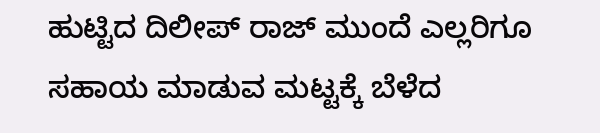ಹುಟ್ಟಿದ ದಿಲೀಪ್ ರಾಜ್‌ ಮುಂದೆ ಎಲ್ಲರಿಗೂ ಸಹಾಯ ಮಾಡುವ ಮಟ್ಟಕ್ಕೆ ಬೆಳೆದ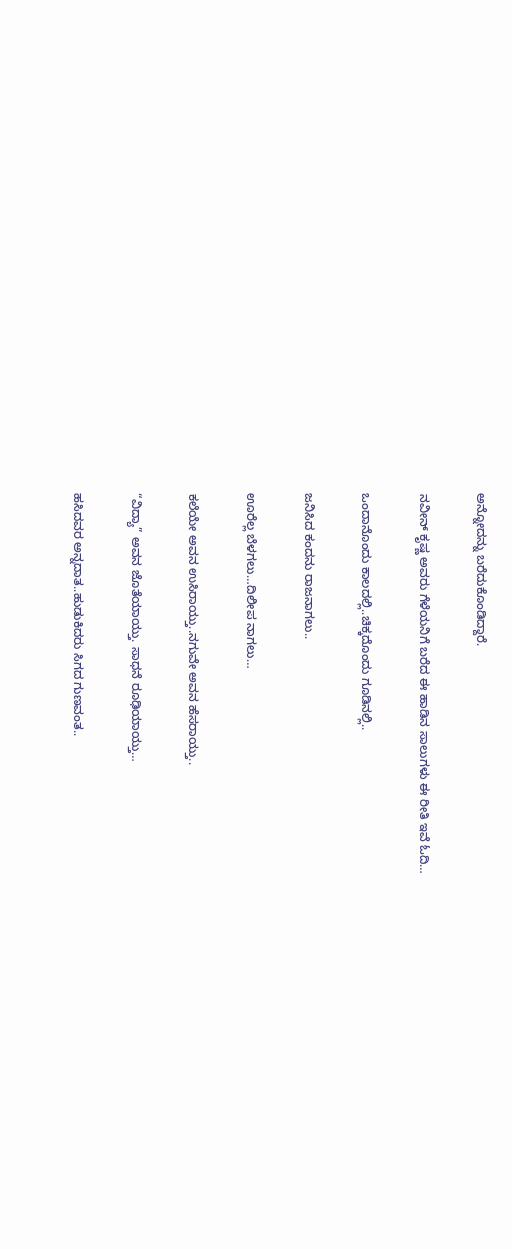ಅನ್ನೋದನ್ನು ಬರೆದುಕೊಂಡಿದ್ದಾರೆ.

ನವೀನ್ ಕೃಷ್ಣ ಅವರು ಗೆಳೆಯನಿಗೆ ಬರೆದ ಈ ಹಾಡಿನ ಸಾಲುಗಳು ಈ ರೀತಿ ಇವೆ ಓದಿ…

ಒಂದಾನೊಂದು ಕಾಲದಲ್ಲಿ..ಚಿಕ್ಕದೊಂದು ಗೂಡಿನಲ್ಲಿ..

ಜನಿಸಿದ ಕಂದನು ರಾಜನಾಗಲು..

ಊರೆಲ್ಲ ಬೆಳಗಲು…ದಿಲೀಪ ನಾಗಲು…

ಕಲೆಯೇ ಅವನ ಉಸಿರಾಯ್ತು..ನಗುವೇ ಅವನ ಹೆಸರಾಯ್ತು..

“ವಿದ್ಯಾ” ಅವನ ಜೊತೆಯಾಯ್ತು. ಸಾಧನೆ ರೂಢಿಯಾಯ್ತು…

ಹಸಿದವರ ಅನ್ನದಾತ..ಹುಡುಕಿದರು ಸಿಗದ ಗುಣವಂತ..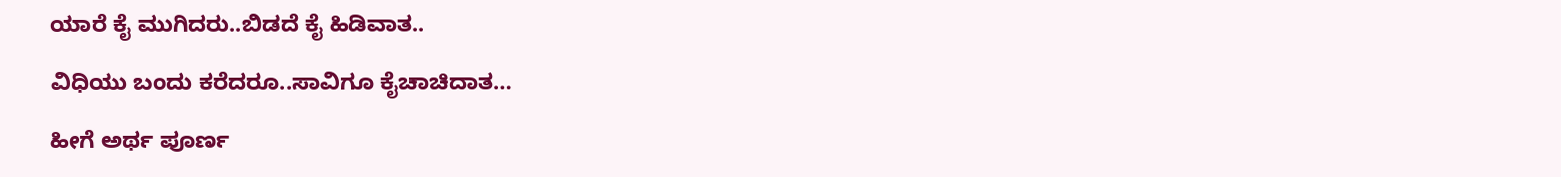ಯಾರೆ ಕೈ ಮುಗಿದರು..ಬಿಡದೆ ಕೈ ಹಿಡಿವಾತ..

ವಿಧಿಯು ಬಂದು ಕರೆದರೂ..ಸಾವಿಗೂ ಕೈಚಾಚಿದಾತ…

ಹೀಗೆ ಅರ್ಥ ಪೂರ್ಣ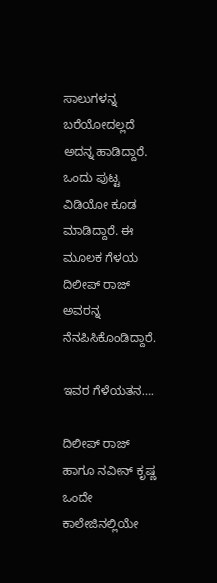ಸಾಲುಗಳನ್ನ ಬರೆಯೋದಲ್ಲದೆ ಅದನ್ನ ಹಾಡಿದ್ದಾರೆ. ಒಂದು ಪುಟ್ಟ ವಿಡಿಯೋ ಕೂಡ ಮಾಡಿದ್ದಾರೆ. ಈ ಮೂಲಕ ಗೆಳಯ ದಿಲೀಪ್ ರಾಜ್ ಅವರನ್ನ ನೆನಪಿಸಿಕೊಂಡಿದ್ದಾರೆ.

ಇವರ ಗೆಳೆಯತನ….

ದಿಲೀಪ್ ರಾಜ್ ಹಾಗೂ ನವೀನ್ ಕೃಷ್ಣ ಒಂದೇ ಕಾಲೇಜಿನಲ್ಲಿಯೇ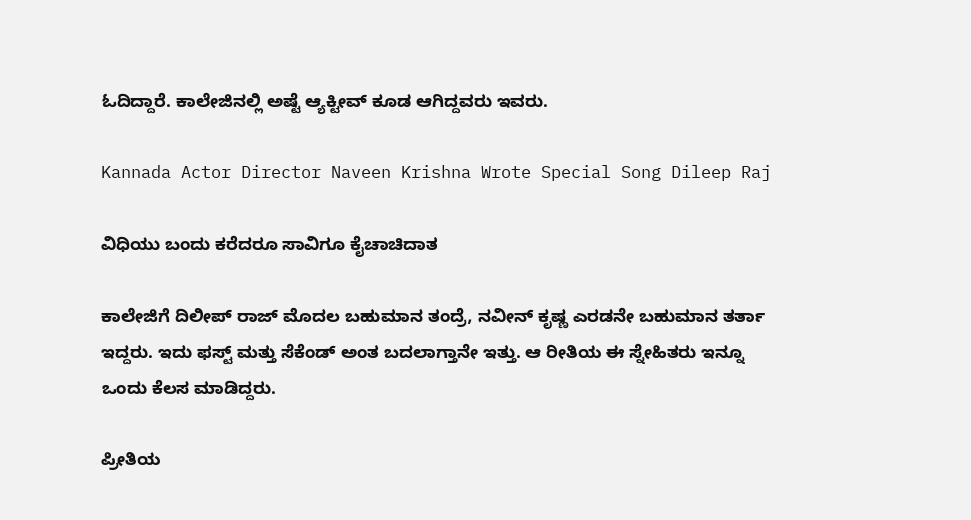ಓದಿದ್ದಾರೆ. ಕಾಲೇಜಿನಲ್ಲಿ ಅಷ್ಟೆ ಆ್ಯಕ್ಟೀವ್ ಕೂಡ ಆಗಿದ್ದವರು ಇವರು.

Kannada Actor Director Naveen Krishna Wrote Special Song Dileep Raj

ವಿಧಿಯು ಬಂದು ಕರೆದರೂ ಸಾವಿಗೂ ಕೈಚಾಚಿದಾತ

ಕಾಲೇಜಿಗೆ ದಿಲೀಪ್ ರಾಜ್ ಮೊದಲ ಬಹುಮಾನ ತಂದ್ರೆ, ನವೀನ್ ಕೃಷ್ಣ ಎರಡನೇ ಬಹುಮಾನ ತರ್ತಾ ಇದ್ದರು. ಇದು ಫಸ್ಟ್ ಮತ್ತು ಸೆಕೆಂಡ್ ಅಂತ ಬದಲಾಗ್ತಾನೇ ಇತ್ತು. ಆ ರೀತಿಯ ಈ ಸ್ನೇಹಿತರು ಇನ್ನೂ ಒಂದು ಕೆಲಸ ಮಾಡಿದ್ದರು.

ಪ್ರೀತಿಯ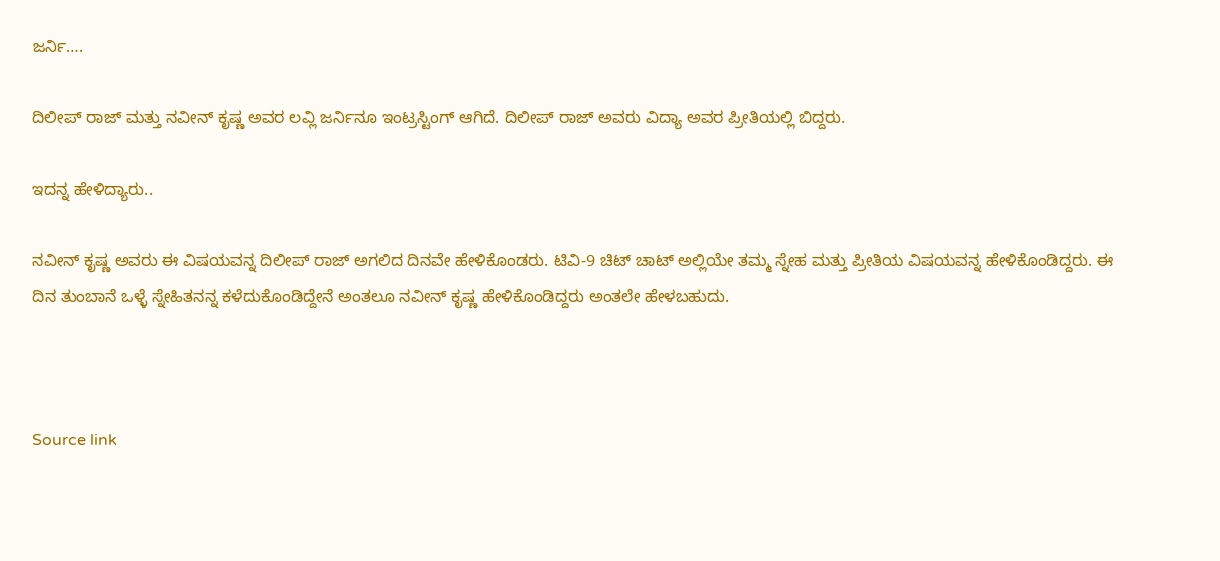ಜರ್ನಿ….

ದಿಲೀಪ್ ರಾಜ್ ಮತ್ತು ನವೀನ್ ಕೃಷ್ಣ ಅವರ ಲವ್ಲಿ ಜರ್ನಿನೂ ಇಂಟ್ರಸ್ಟಿಂಗ್ ಆಗಿದೆ. ದಿಲೀಪ್ ರಾಜ್ ಅವರು ವಿದ್ಯಾ ಅವರ ಪ್ರೀತಿಯಲ್ಲಿ ಬಿದ್ದರು.

ಇದನ್ನ ಹೇಳಿದ್ಯಾರು..

ನವೀನ್ ಕೃಷ್ಣ ಅವರು ಈ ವಿಷಯವನ್ನ ದಿಲೀಪ್ ರಾಜ್ ಅಗಲಿದ ದಿನವೇ ಹೇಳಿಕೊಂಡರು. ಟಿವಿ-9 ಚಿಟ್ ಚಾಟ್ ಅಲ್ಲಿಯೇ ತಮ್ಮ ಸ್ನೇಹ ಮತ್ತು ಪ್ರೀತಿಯ ವಿಷಯವನ್ನ ಹೇಳಿಕೊಂಡಿದ್ದರು. ಈ ದಿನ ತುಂಬಾನೆ ಒಳ್ಳೆ ಸ್ನೇಹಿತನನ್ನ ಕಳೆದುಕೊಂಡಿದ್ದೇನೆ ಅಂತಲೂ ನವೀನ್ ಕೃಷ್ಣ ಹೇಳಿಕೊಂಡಿದ್ದರು ಅಂತಲೇ ಹೇಳಬಹುದು.



Source link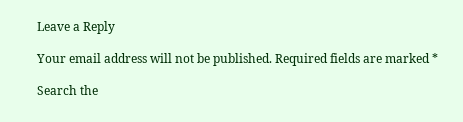Leave a Reply

Your email address will not be published. Required fields are marked *

Search the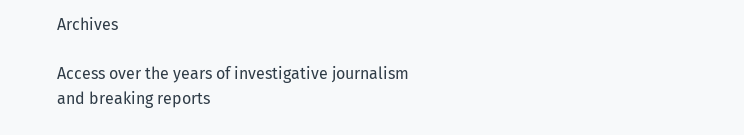Archives

Access over the years of investigative journalism and breaking reports